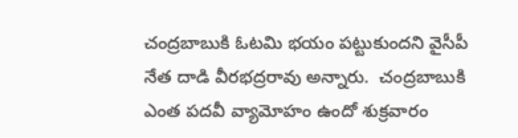చంద్రబాబుకి ఓటమి భయం పట్టుకుందని వైసీపీ నేత దాడి వీరభద్రరావు అన్నారు.  చంద్రబాబుకి ఎంత పదవీ వ్యామోహం ఉందో శుక్రవారం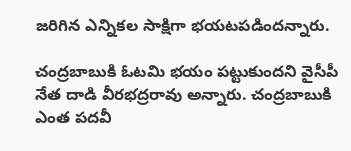జరిగిన ఎన్నికల సాక్షిగా భయటపడిందన్నారు.

చంద్రబాబుకి ఓటమి భయం పట్టుకుందని వైసీపీ నేత దాడి వీరభద్రరావు అన్నారు. చంద్రబాబుకి ఎంత పదవీ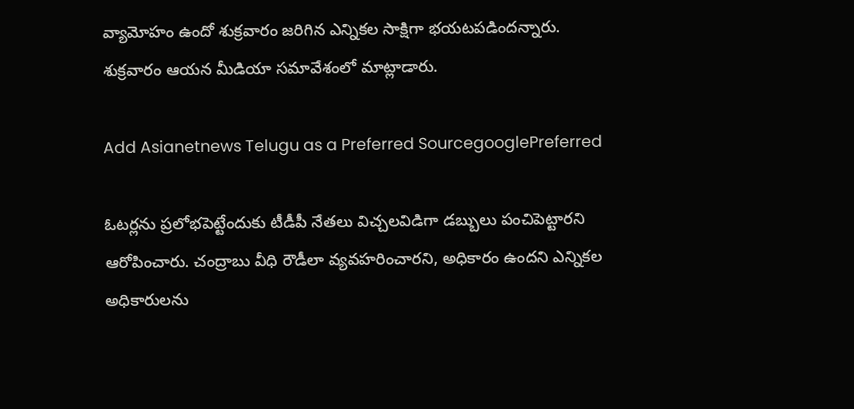వ్యామోహం ఉందో శుక్రవారం జరిగిన ఎన్నికల సాక్షిగా భయటపడిందన్నారు. శుక్రవారం ఆయన మీడియా సమావేశంలో మాట్లాడారు.

Add Asianetnews Telugu as a Preferred SourcegooglePreferred

ఓటర్లను ప్రలోభపెట్టేందుకు టీడీపీ నేతలు విచ్చలవిడిగా డబ్బులు పంచిపెట్టారని ఆరోపించారు. చంద్రాబు వీధి రౌడీలా వ్యవహరించారని, అధికారం ఉందని ఎన్నికల అధికారులను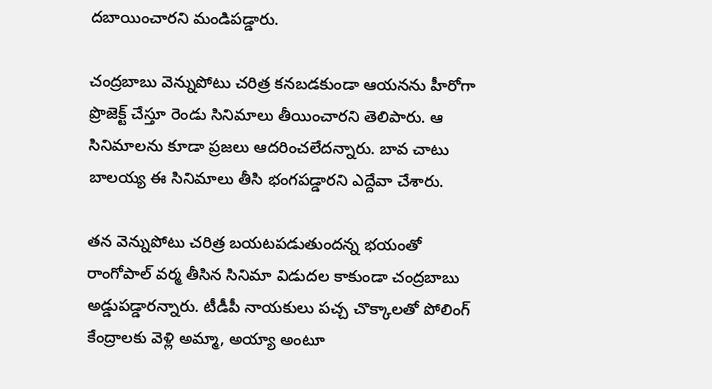దబాయించారని మండిపడ్డారు.

చంద్రబాబు వెన్నుపోటు చరిత్ర కనబడకుండా ఆయనను హీరోగా ప్రొజెక్ట్‌ చేస్తూ రెండు సినిమాలు తీయించారని తెలిపారు. ఆ సినిమాలను కూడా ప్రజలు ఆదరించలేదన్నారు. బావ చాటు బాలయ్య ఈ సినిమాలు తీసి భంగపడ్డారని ఎద్దేవా చేశారు.

తన వెన్నుపోటు చరిత్ర బయటపడుతుందన్న భయంతో రాంగోపాల్‌ వర్మ తీసిన సినిమా విడుదల కాకుండా చంద్రబాబు అడ్డుపడ్డారన్నారు. టీడీపీ నాయకులు పచ్చ చొక్కాలతో పోలింగ్‌ కేంద్రాలకు వెళ్లి అమ్మా, అయ్యా అంటూ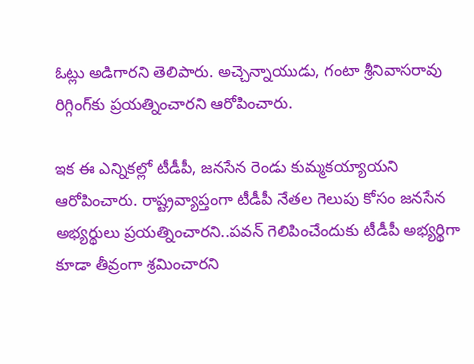ఓట్లు అడిగారని తెలిపారు. అచ్చెన్నాయుడు, గంటా శ్రీనివాసరావు రిగ్గింగ్‌కు ప్రయత్నించారని ఆరోపించారు.

ఇక ఈ ఎన్నికల్లో టీడీపీ, జనసేన రెండు కుమ్మకయ్యాయని ఆరోపించారు. రాష్ట్రవ్యాప్తంగా టీడీపీ నేతల గెలుపు కోసం జనసేన అభ్యర్థులు ప్రయత్నించారని..పవన్ గెలిపించేందుకు టీడీపీ అభ్యర్థిగా కూడా తీవ్రంగా శ్రమించారని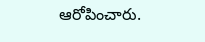ఆరోపించారు.